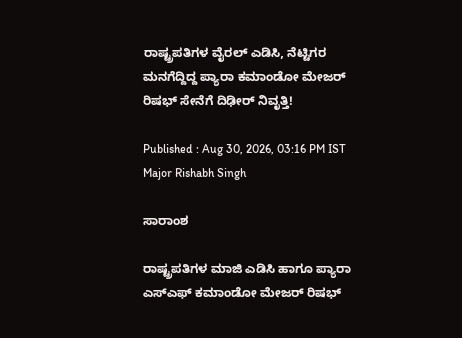ರಾಷ್ಟ್ರಪತಿಗಳ ವೈರಲ್ ಎಡಿಸಿ, ನೆಟ್ಟಿಗರ ಮನಗೆದ್ದಿದ್ದ ಪ್ಯಾರಾ ಕಮಾಂಡೋ ಮೇಜರ್ ರಿಷಭ್ ಸೇನೆಗೆ ದಿಢೀರ್ ನಿವೃತ್ತಿ!

Published : Aug 30, 2026, 03:16 PM IST
Major Rishabh Singh

ಸಾರಾಂಶ

ರಾಷ್ಟ್ರಪತಿಗಳ ಮಾಜಿ ಎಡಿಸಿ ಹಾಗೂ ಪ್ಯಾರಾ ಎಸ್‌ಎಫ್ ಕಮಾಂಡೋ ಮೇಜರ್ ರಿಷಭ್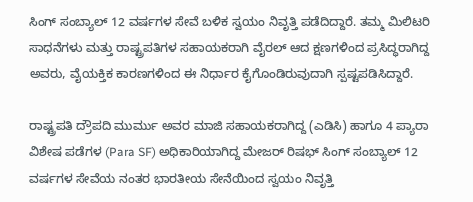ಸಿಂಗ್ ಸಂಬ್ಯಾಲ್ 12 ವರ್ಷಗಳ ಸೇವೆ ಬಳಿಕ ಸ್ವಯಂ ನಿವೃತ್ತಿ ಪಡೆದಿದ್ದಾರೆ. ತಮ್ಮ ಮಿಲಿಟರಿ ಸಾಧನೆಗಳು ಮತ್ತು ರಾಷ್ಟ್ರಪತಿಗಳ ಸಹಾಯಕರಾಗಿ ವೈರಲ್ ಆದ ಕ್ಷಣಗಳಿಂದ ಪ್ರಸಿದ್ಧರಾಗಿದ್ದ ಅವರು, ವೈಯಕ್ತಿಕ ಕಾರಣಗಳಿಂದ ಈ ನಿರ್ಧಾರ ಕೈಗೊಂಡಿರುವುದಾಗಿ ಸ್ಪಷ್ಟಪಡಿಸಿದ್ದಾರೆ.

ರಾಷ್ಟ್ರಪತಿ ದ್ರೌಪದಿ ಮುರ್ಮು ಅವರ ಮಾಜಿ ಸಹಾಯಕರಾಗಿದ್ದ (ಎಡಿಸಿ) ಹಾಗೂ 4 ಪ್ಯಾರಾ ವಿಶೇಷ ಪಡೆಗಳ (Para SF) ಅಧಿಕಾರಿಯಾಗಿದ್ದ ಮೇಜರ್ ರಿಷಭ್ ಸಿಂಗ್ ಸಂಬ್ಯಾಲ್ 12 ವರ್ಷಗಳ ಸೇವೆಯ ನಂತರ ಭಾರತೀಯ ಸೇನೆಯಿಂದ ಸ್ವಯಂ ನಿವೃತ್ತಿ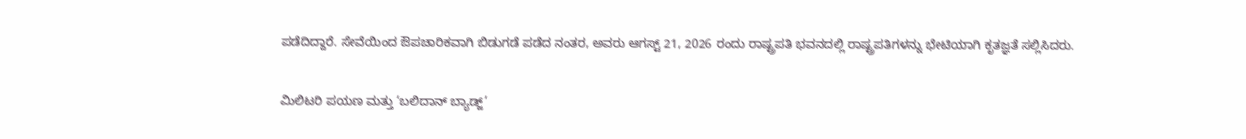ಪಡೆದಿದ್ದಾರೆ. ಸೇವೆಯಿಂದ ಔಪಚಾರಿಕವಾಗಿ ಬಿಡುಗಡೆ ಪಡೆದ ನಂತರ, ಅವರು ಆಗಸ್ಟ್ 21, 2026 ರಂದು ರಾಷ್ಟ್ರಪತಿ ಭವನದಲ್ಲಿ ರಾಷ್ಟ್ರಪತಿಗಳನ್ನು ಭೇಟಿಯಾಗಿ ಕೃತಜ್ಞತೆ ಸಲ್ಲಿಸಿದರು.

ಮಿಲಿಟರಿ ಪಯಣ ಮತ್ತು ‘ಬಲಿದಾನ್ ಬ್ಯಾಡ್ಜ್’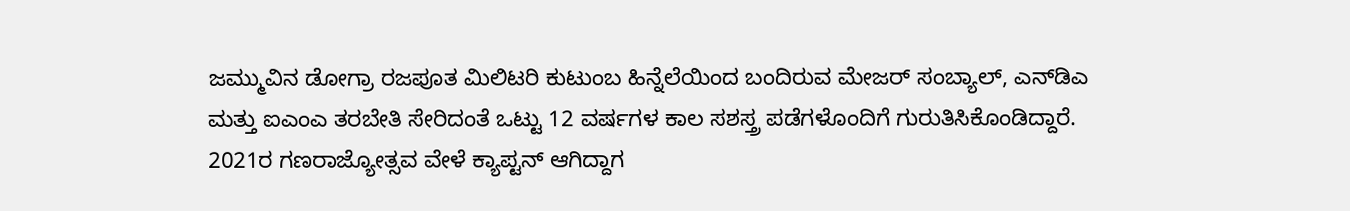ಜಮ್ಮುವಿನ ಡೋಗ್ರಾ ರಜಪೂತ ಮಿಲಿಟರಿ ಕುಟುಂಬ ಹಿನ್ನೆಲೆಯಿಂದ ಬಂದಿರುವ ಮೇಜರ್ ಸಂಬ್ಯಾಲ್, ಎನ್‌ಡಿಎ ಮತ್ತು ಐಎಂಎ ತರಬೇತಿ ಸೇರಿದಂತೆ ಒಟ್ಟು 12 ವರ್ಷಗಳ ಕಾಲ ಸಶಸ್ತ್ರ ಪಡೆಗಳೊಂದಿಗೆ ಗುರುತಿಸಿಕೊಂಡಿದ್ದಾರೆ. 2021ರ ಗಣರಾಜ್ಯೋತ್ಸವ ವೇಳೆ ಕ್ಯಾಪ್ಟನ್ ಆಗಿದ್ದಾಗ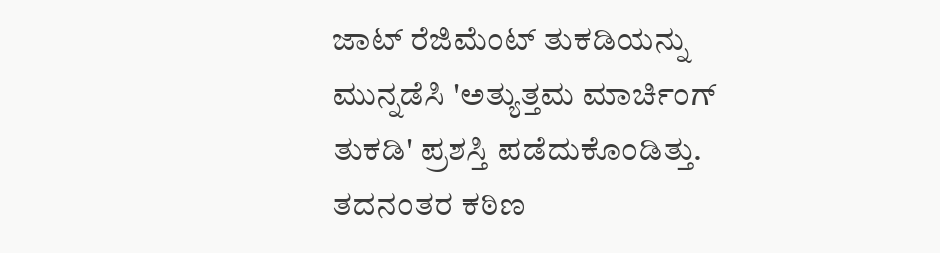ಜಾಟ್ ರೆಜಿಮೆಂಟ್ ತುಕಡಿಯನ್ನು ಮುನ್ನಡೆಸಿ 'ಅತ್ಯುತ್ತಮ ಮಾರ್ಚಿಂಗ್ ತುಕಡಿ' ಪ್ರಶಸ್ತಿ ಪಡೆದುಕೊಂಡಿತ್ತು. ತದನಂತರ ಕಠಿಣ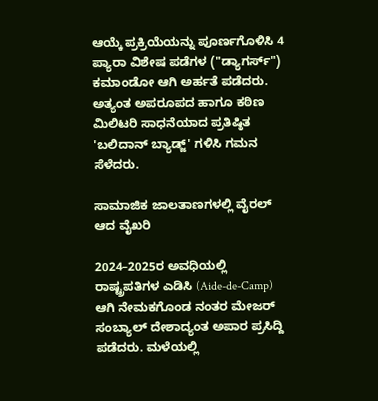ಆಯ್ಕೆ ಪ್ರಕ್ರಿಯೆಯನ್ನು ಪೂರ್ಣಗೊಳಿಸಿ 4 ಪ್ಯಾರಾ ವಿಶೇಷ ಪಡೆಗಳ ("ಡ್ಯಾಗರ್ಸ್") ಕಮಾಂಡೋ ಆಗಿ ಅರ್ಹತೆ ಪಡೆದರು. ಅತ್ಯಂತ ಅಪರೂಪದ ಹಾಗೂ ಕಠಿಣ ಮಿಲಿಟರಿ ಸಾಧನೆಯಾದ ಪ್ರತಿಷ್ಠಿತ 'ಬಲಿದಾನ್ ಬ್ಯಾಡ್ಜ್' ಗಳಿಸಿ ಗಮನ ಸೆಳೆದರು.

ಸಾಮಾಜಿಕ ಜಾಲತಾಣಗಳಲ್ಲಿ ವೈರಲ್ ಆದ ವೈಖರಿ

2024–2025ರ ಅವಧಿಯಲ್ಲಿ ರಾಷ್ಟ್ರಪತಿಗಳ ಎಡಿಸಿ (Aide-de-Camp) ಆಗಿ ನೇಮಕಗೊಂಡ ನಂತರ ಮೇಜರ್ ಸಂಬ್ಯಾಲ್ ದೇಶಾದ್ಯಂತ ಅಪಾರ ಪ್ರಸಿದ್ದಿ ಪಡೆದರು. ಮಳೆಯಲ್ಲಿ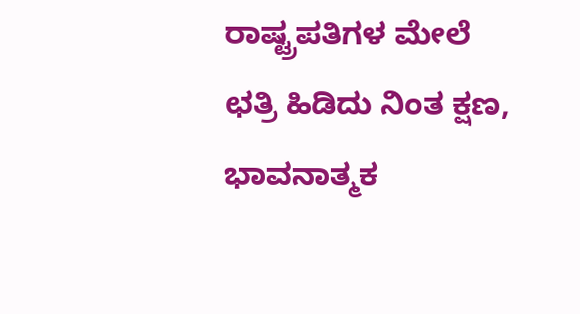ರಾಷ್ಟ್ರಪತಿಗಳ ಮೇಲೆ ಛತ್ರಿ ಹಿಡಿದು ನಿಂತ ಕ್ಷಣ, ಭಾವನಾತ್ಮಕ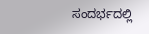ಸಂದರ್ಭದಲ್ಲಿ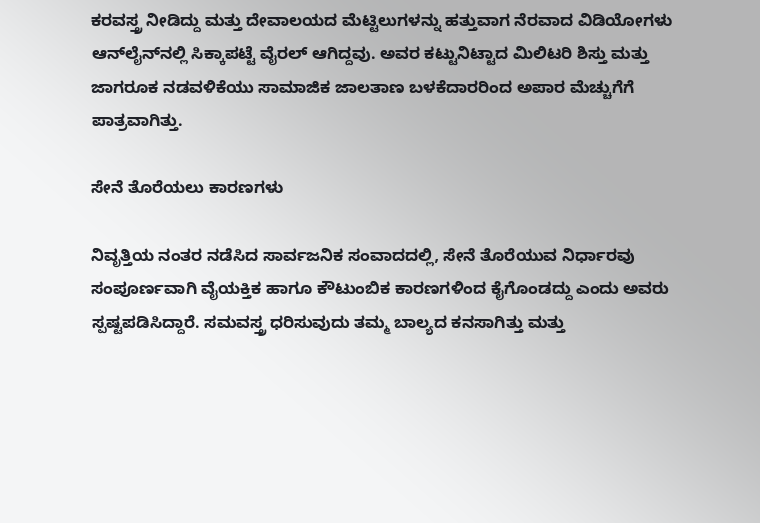ಕರವಸ್ತ್ರ ನೀಡಿದ್ದು ಮತ್ತು ದೇವಾಲಯದ ಮೆಟ್ಟಿಲುಗಳನ್ನು ಹತ್ತುವಾಗ ನೆರವಾದ ವಿಡಿಯೋಗಳು ಆನ್‌ಲೈನ್‌ನಲ್ಲಿ ಸಿಕ್ಕಾಪಟ್ಟೆ ವೈರಲ್ ಆಗಿದ್ದವು. ಅವರ ಕಟ್ಟುನಿಟ್ಟಾದ ಮಿಲಿಟರಿ ಶಿಸ್ತು ಮತ್ತು ಜಾಗರೂಕ ನಡವಳಿಕೆಯು ಸಾಮಾಜಿಕ ಜಾಲತಾಣ ಬಳಕೆದಾರರಿಂದ ಅಪಾರ ಮೆಚ್ಚುಗೆಗೆ ಪಾತ್ರವಾಗಿತ್ತು.

ಸೇನೆ ತೊರೆಯಲು ಕಾರಣಗಳು

ನಿವೃತ್ತಿಯ ನಂತರ ನಡೆಸಿದ ಸಾರ್ವಜನಿಕ ಸಂವಾದದಲ್ಲಿ, ಸೇನೆ ತೊರೆಯುವ ನಿರ್ಧಾರವು ಸಂಪೂರ್ಣವಾಗಿ ವೈಯಕ್ತಿಕ ಹಾಗೂ ಕೌಟುಂಬಿಕ ಕಾರಣಗಳಿಂದ ಕೈಗೊಂಡದ್ದು ಎಂದು ಅವರು ಸ್ಪಷ್ಟಪಡಿಸಿದ್ದಾರೆ. ಸಮವಸ್ತ್ರ ಧರಿಸುವುದು ತಮ್ಮ ಬಾಲ್ಯದ ಕನಸಾಗಿತ್ತು ಮತ್ತು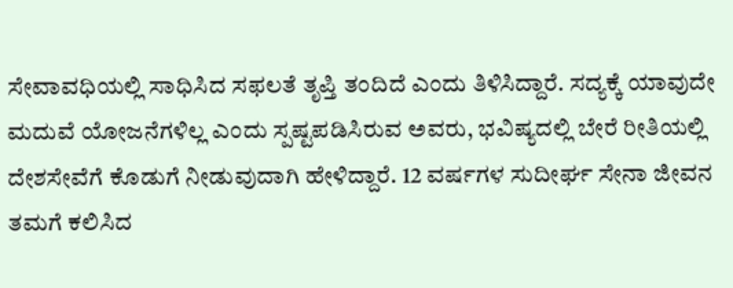ಸೇವಾವಧಿಯಲ್ಲಿ ಸಾಧಿಸಿದ ಸಫಲತೆ ತೃಪ್ತಿ ತಂದಿದೆ ಎಂದು ತಿಳಿಸಿದ್ದಾರೆ. ಸದ್ಯಕ್ಕೆ ಯಾವುದೇ ಮದುವೆ ಯೋಜನೆಗಳಿಲ್ಲ ಎಂದು ಸ್ಪಷ್ಟಪಡಿಸಿರುವ ಅವರು, ಭವಿಷ್ಯದಲ್ಲಿ ಬೇರೆ ರೀತಿಯಲ್ಲಿ ದೇಶಸೇವೆಗೆ ಕೊಡುಗೆ ನೀಡುವುದಾಗಿ ಹೇಳಿದ್ದಾರೆ. 12 ವರ್ಷಗಳ ಸುದೀರ್ಘ ಸೇನಾ ಜೀವನ ತಮಗೆ ಕಲಿಸಿದ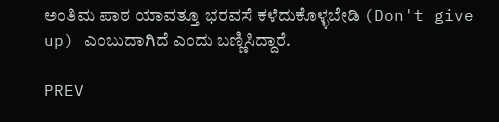ಅಂತಿಮ ಪಾಠ ಯಾವತ್ತೂ ಭರವಸೆ ಕಳೆದುಕೊಳ್ಳಬೇಡಿ (Don't give up) ಎಂಬುದಾಗಿದೆ ಎಂದು ಬಣ್ಣಿಸಿದ್ದಾರೆ.

PREV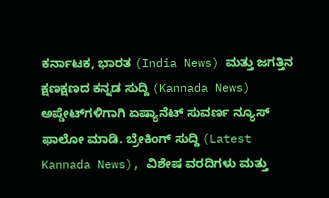ಕರ್ನಾಟಕ, ಭಾರತ (India News) ಮತ್ತು ಜಗತ್ತಿನ ಕ್ಷಣಕ್ಷಣದ ಕನ್ನಡ ಸುದ್ದಿ (Kannada News) ಅಪ್ಡೇಟ್‌ಗಳಿಗಾಗಿ ಏಷ್ಯಾನೆಟ್ ಸುವರ್ಣ ನ್ಯೂಸ್‌ ಫಾಲೋ ಮಾಡಿ. ಬ್ರೇಕಿಂಗ್ ಸುದ್ದಿ (Latest Kannada News), ವಿಶೇಷ ವರದಿಗಳು ಮತ್ತು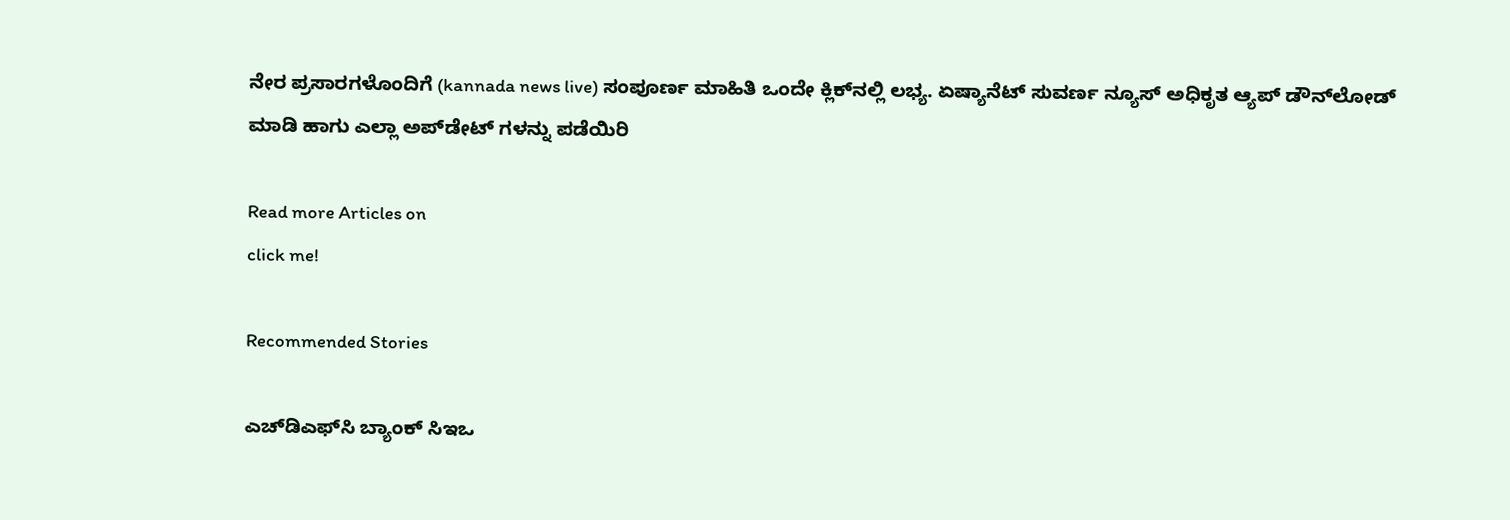ನೇರ ಪ್ರಸಾರಗಳೊಂದಿಗೆ (kannada news live) ಸಂಪೂರ್ಣ ಮಾಹಿತಿ ಒಂದೇ ಕ್ಲಿಕ್‌ನಲ್ಲಿ ಲಭ್ಯ. ಏಷ್ಯಾನೆಟ್ ಸುವರ್ಣ ನ್ಯೂಸ್ ಅಧಿಕೃತ ಆ್ಯಪ್ ಡೌನ್‌ಲೋಡ್ ಮಾಡಿ ಹಾಗು ಎಲ್ಲಾ ಅಪ್‌ಡೇಟ್ ಗಳನ್ನು ಪಡೆಯಿರಿ

Read more Articles on
click me!

Recommended Stories

ಎಚ್‌ಡಿಎಫ್‌ಸಿ ಬ್ಯಾಂಕ್ ಸಿಇಒ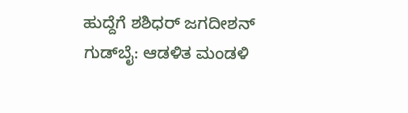ಹುದ್ದೆಗೆ ಶಶಿಧರ್ ಜಗದೀಶನ್ ಗುಡ್‌ಬೈ: ಆಡಳಿತ ಮಂಡಳಿ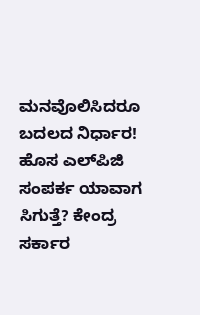ಮನವೊಲಿಸಿದರೂ ಬದಲದ ನಿರ್ಧಾರ!
ಹೊಸ ಎಲ್‌ಪಿಜಿ ಸಂಪರ್ಕ ಯಾವಾಗ ಸಿಗುತ್ತೆ? ಕೇಂದ್ರ ಸರ್ಕಾರ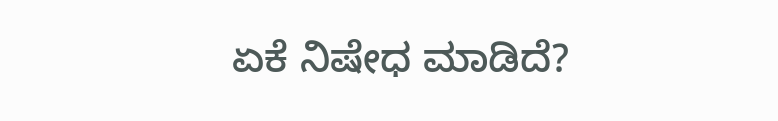ಏಕೆ ನಿಷೇಧ ಮಾಡಿದೆ?